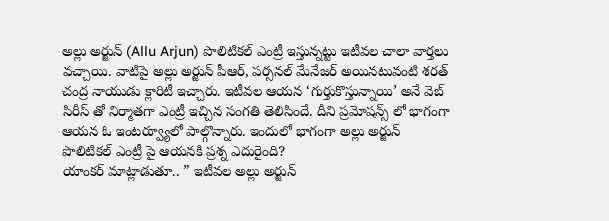అల్లు అర్జున్ (Allu Arjun) పొలిటికల్ ఎంట్రీ ఇస్తున్నట్టు ఇటీవల చాలా వార్తలు వచ్చాయి. వాటిపై అల్లు అర్జున్ పీఆర్, పర్సనల్ మేనేజర్ అయినటువంటి శరత్ చంద్ర నాయుడు క్లారిటీ ఇచ్చారు. ఇటీవల ఆయన ‘గుర్తుకొస్తున్నాయి’ అనే వెబ్ సిరీస్ తో నిర్మాతగా ఎంట్రీ ఇచ్చిన సంగతి తెలిసిందే. దీని ప్రమోషన్స్ లో భాగంగా ఆయన ఓ ఇంటర్వ్యూలో పాల్గొన్నారు. ఇందులో భాగంగా అల్లు అర్జున్ పొలిటికల్ ఎంట్రీ పై ఆయనకి ప్రశ్న ఎదురైంది?
యాంకర్ మాట్లాడుతూ.. ” ఇటీవల అల్లు అర్జున్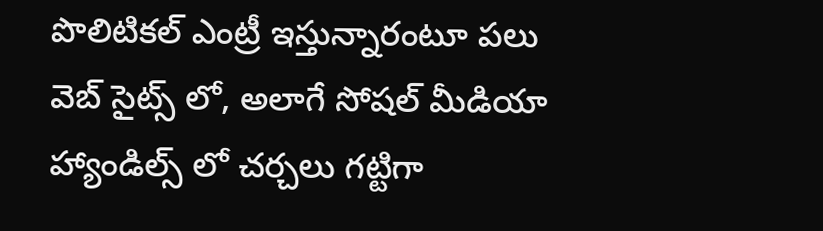పొలిటికల్ ఎంట్రీ ఇస్తున్నారంటూ పలు వెబ్ సైట్స్ లో, అలాగే సోషల్ మీడియా హ్యాండిల్స్ లో చర్చలు గట్టిగా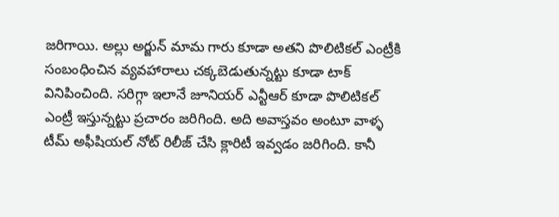జరిగాయి. అల్లు అర్జున్ మామ గారు కూడా అతని పొలిటికల్ ఎంట్రీకి సంబంధించిన వ్యవహారాలు చక్కబెడుతున్నట్టు కూడా టాక్ వినిపించింది. సరిగ్గా ఇలానే జూనియర్ ఎన్టీఆర్ కూడా పొలిటికల్ ఎంట్రీ ఇస్తున్నట్టు ప్రచారం జరిగింది. అది అవాస్తవం అంటూ వాళ్ళ టీమ్ అఫీషియల్ నోట్ రిలీజ్ చేసి క్లారిటీ ఇవ్వడం జరిగింది. కానీ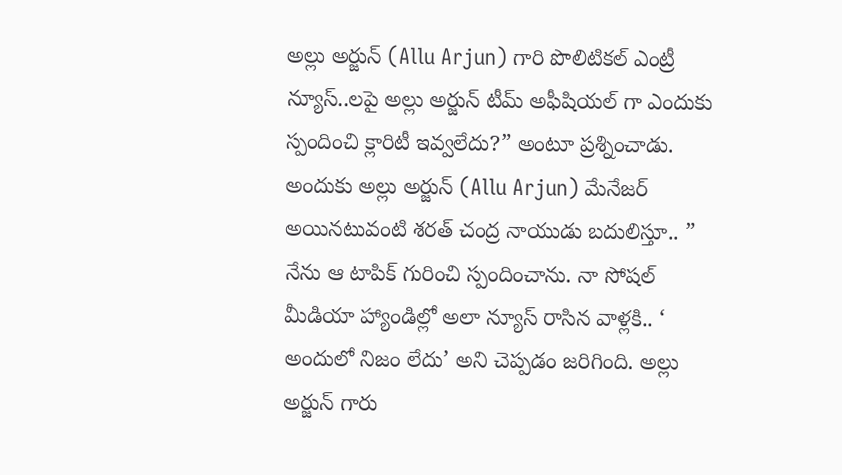అల్లు అర్జున్ (Allu Arjun) గారి పొలిటికల్ ఎంట్రీ న్యూస్..లపై అల్లు అర్జున్ టీమ్ అఫీషియల్ గా ఎందుకు స్పందించి క్లారిటీ ఇవ్వలేదు?” అంటూ ప్రశ్నించాడు.
అందుకు అల్లు అర్జున్ (Allu Arjun) మేనేజర్ అయినటువంటి శరత్ చంద్ర నాయుడు బదులిస్తూ.. ” నేను ఆ టాపిక్ గురించి స్పందించాను. నా సోషల్ మీడియా హ్యాండిల్లో అలా న్యూస్ రాసిన వాళ్లకి.. ‘ అందులో నిజం లేదు’ అని చెప్పడం జరిగింది. అల్లు అర్జున్ గారు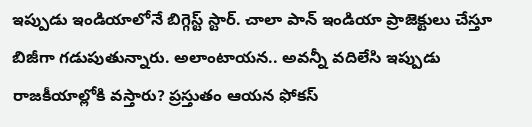ఇప్పుడు ఇండియాలోనే బిగ్గెస్ట్ స్టార్. చాలా పాన్ ఇండియా ప్రాజెక్టులు చేస్తూ బిజీగా గడుపుతున్నారు. అలాంటాయన.. అవన్నీ వదిలేసి ఇప్పుడు రాజకీయాల్లోకి వస్తారు? ప్రస్తుతం ఆయన ఫోకస్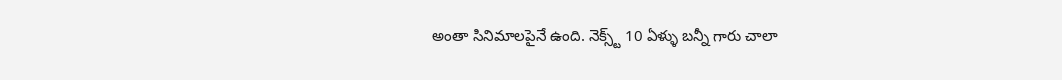అంతా సినిమాలపైనే ఉంది. నెక్స్ట్ 10 ఏళ్ళు బన్నీ గారు చాలా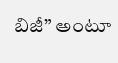బిజీ” అంటూ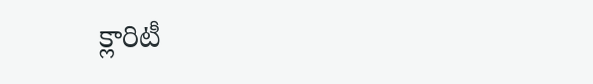క్లారిటీ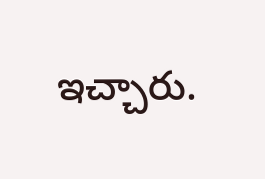ఇచ్చారు.